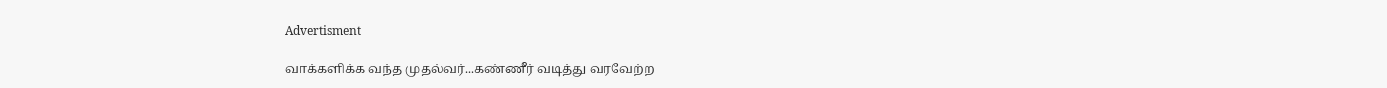Advertisment

வாக்களிக்க வந்த முதல்வர்...கண்ணீர் வடித்து வரவேற்ற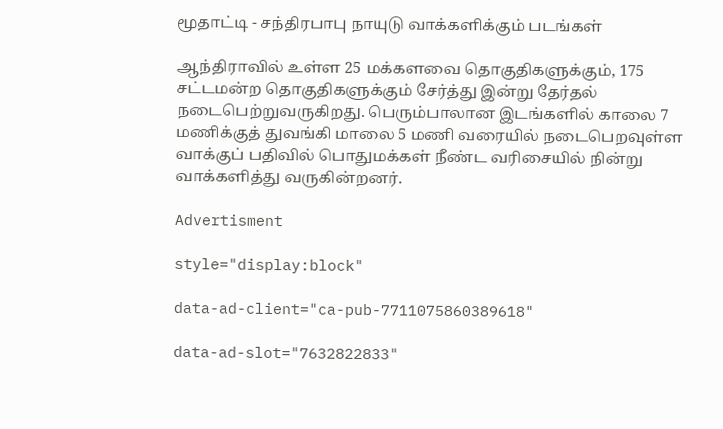மூதாட்டி - சந்திரபாபு நாயுடு வாக்களிக்கும் படங்கள்

ஆந்திராவில் உள்ள 25 மக்களவை தொகுதிகளுக்கும், 175 சட்டமன்ற தொகுதிகளுக்கும் சேர்த்து இன்று தேர்தல் நடைபெற்றுவருகிறது. பெரும்பாலான இடங்களில் காலை 7 மணிக்குத் துவங்கி மாலை 5 மணி வரையில் நடைபெறவுள்ள வாக்குப் பதிவில் பொதுமக்கள் நீண்ட வரிசையில் நின்று வாக்களித்து வருகின்றனர்.

Advertisment

style="display:block"

data-ad-client="ca-pub-7711075860389618"

data-ad-slot="7632822833"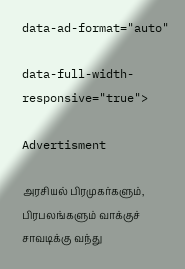data-ad-format="auto"

data-full-width-responsive="true">

Advertisment

அரசியல் பிரமுகர்களும், பிரபலங்களும் வாக்குச் சாவடிக்கு வந்து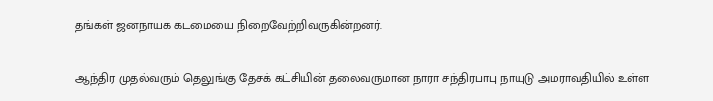தங்கள் ஜனநாயக கடமையை நிறைவேற்றிவருகின்றனர்.

ஆந்திர முதல்வரும் தெலுங்கு தேசக் கட்சியின் தலைவருமான நாரா சந்திரபாபு நாயுடு அமராவதியில் உள்ள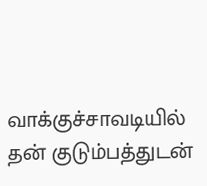வாக்குச்சாவடியில் தன் குடும்பத்துடன்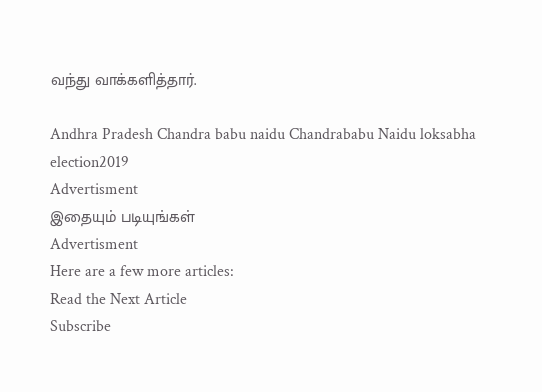வந்து வாக்களித்தார்.

Andhra Pradesh Chandra babu naidu Chandrababu Naidu loksabha election2019
Advertisment
இதையும் படியுங்கள்
Advertisment
Here are a few more articles:
Read the Next Article
Subscribe